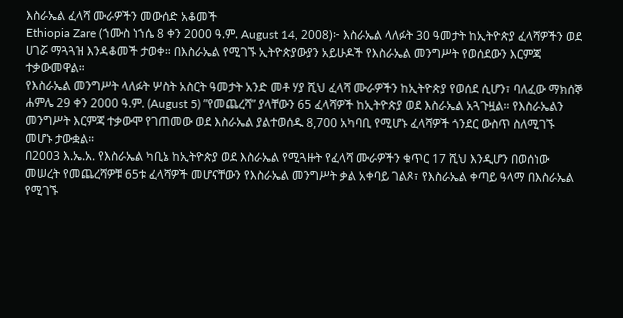እስራኤል ፈላሻ ሙራዎችን መውሰድ አቆመች
Ethiopia Zare (ኀሙስ ነኀሴ 8 ቀን 2000 ዓ.ም. August 14, 2008)፦ እስራኤል ላለፉት 30 ዓመታት ከኢትዮጵያ ፈላሻዎችን ወደ ሀገሯ ማጓጓዝ እንዳቆመች ታወቀ። በእስራኤል የሚገኙ ኢትዮጵያውያን አይሁዶች የእስራኤል መንግሥት የወሰደውን እርምጃ ተቃውመዋል።
የእስራኤል መንግሥት ላለፉት ሦስት አስርት ዓመታት አንድ መቶ ሃያ ሺህ ፈላሻ ሙራዎችን ከኢትዮጵያ የወሰደ ሲሆን፣ ባለፈው ማክሰኞ ሐምሌ 29 ቀን 2000 ዓ.ም. (August 5) ”የመጨረሻ” ያላቸውን 65 ፈላሻዎች ከኢትዮጵያ ወደ እስራኤል አጓጉዟል። የእስራኤልን መንግሥት እርምጃ ተቃውሞ የገጠመው ወደ እስራኤል ያልተወሰዱ 8,700 አካባቢ የሚሆኑ ፈላሻዎች ጎንደር ውስጥ ስለሚገኙ መሆኑ ታውቋል።
በ2003 እ.ኤ.አ. የእስራኤል ካቢኔ ከኢትዮጵያ ወደ እስራኤል የሚጓዙት የፈላሻ ሙራዎችን ቁጥር 17 ሺህ እንዲሆን በወሰነው መሠረት የመጨረሻዎቹ 65ቱ ፈላሻዎች መሆናቸውን የእስራኤል መንግሥት ቃል አቀባይ ገልጾ፣ የእስራኤል ቀጣይ ዓላማ በእስራኤል የሚገኙ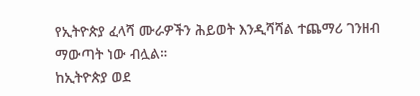የኢትዮጵያ ፈላሻ ሙራዎችን ሕይወት እንዲሻሻል ተጨማሪ ገንዘብ ማውጣት ነው ብሏል።
ከኢትዮጵያ ወደ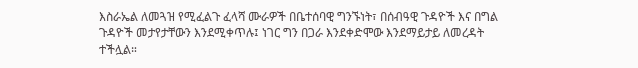እስራኤል ለመጓዝ የሚፈልጉ ፈላሻ ሙራዎች በቤተሰባዊ ግንኙነት፣ በሰብዓዊ ጉዳዮች እና በግል ጉዳዮች መታየታቸውን እንደሚቀጥሉ፤ ነገር ግን በጋራ እንደቀድሞው እንደማይታይ ለመረዳት ተችሏል።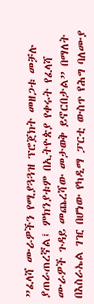”ፈላሻ ሙራዎችን የሚያጓጓዝ ፕሮጀክት መዘጋቱ መቻሉ ያጠራጠረኛል፤ ምክንያቱም በኢትዮጵያ የቀሩት የፈላሻ ሙራዎች ጉዳይ መጨረሻው መታወቅ ይኖርበታል” በማለት በእስራኤል ገዢ በሆነው የካዲማ ፓርቲ ውስጥ የሕግ ባለሙያ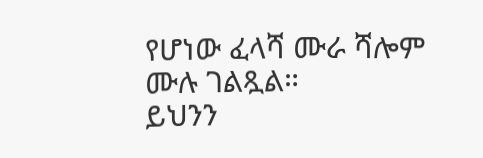የሆነው ፈላሻ ሙራ ሻሎም ሙሉ ገልጿል።
ይህንን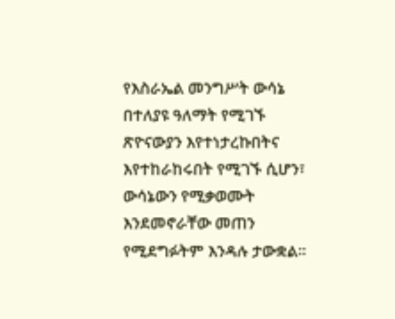የእስራኤል መንግሥት ውሳኔ በተለያዩ ዓለማት የሚገኙ ጽዮናውያን እየተነታረኩበትና እየተከራከሩበት የሚገኙ ሲሆን፣ ውሳኔውን የሚቃወሙት እንደመኖራቸው መጠን የሚደግፉትም እንዳሉ ታውቋል።